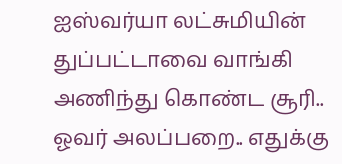ஐஸ்வர்யா லட்சுமியின் துப்பட்டாவை வாங்கி அணிந்து கொண்ட சூரி.. ஓவர் அலப்பறை.. எதுக்கு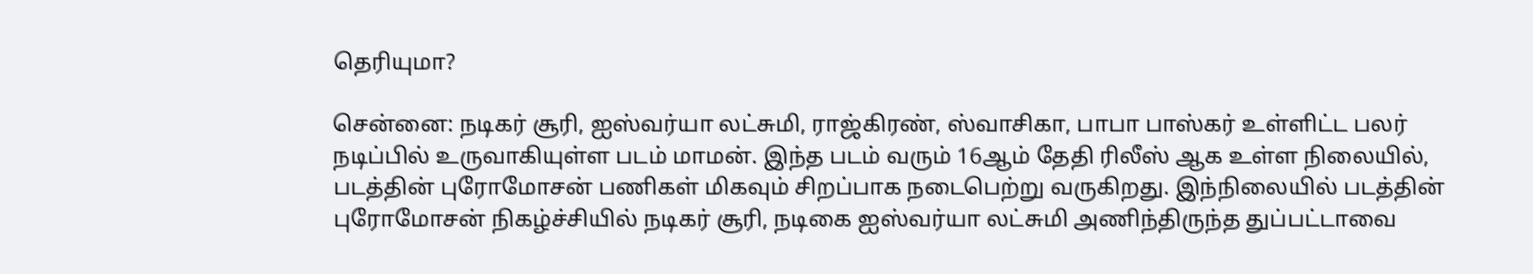தெரியுமா?

சென்னை: நடிகர் சூரி, ஐஸ்வர்யா லட்சுமி, ராஜ்கிரண், ஸ்வாசிகா, பாபா பாஸ்கர் உள்ளிட்ட பலர் நடிப்பில் உருவாகியுள்ள படம் மாமன். இந்த படம் வரும் 16ஆம் தேதி ரிலீஸ் ஆக உள்ள நிலையில், படத்தின் புரோமோசன் பணிகள் மிகவும் சிறப்பாக நடைபெற்று வருகிறது. இந்நிலையில் படத்தின் புரோமோசன் நிகழ்ச்சியில் நடிகர் சூரி, நடிகை ஐஸ்வர்யா லட்சுமி அணிந்திருந்த துப்பட்டாவை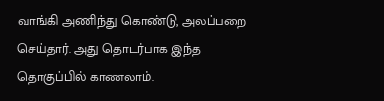வாங்கி அணிந்து கொண்டு, அலப்பறை செய்தார். அது தொடர்பாக இந்த தொகுப்பில் காணலாம்.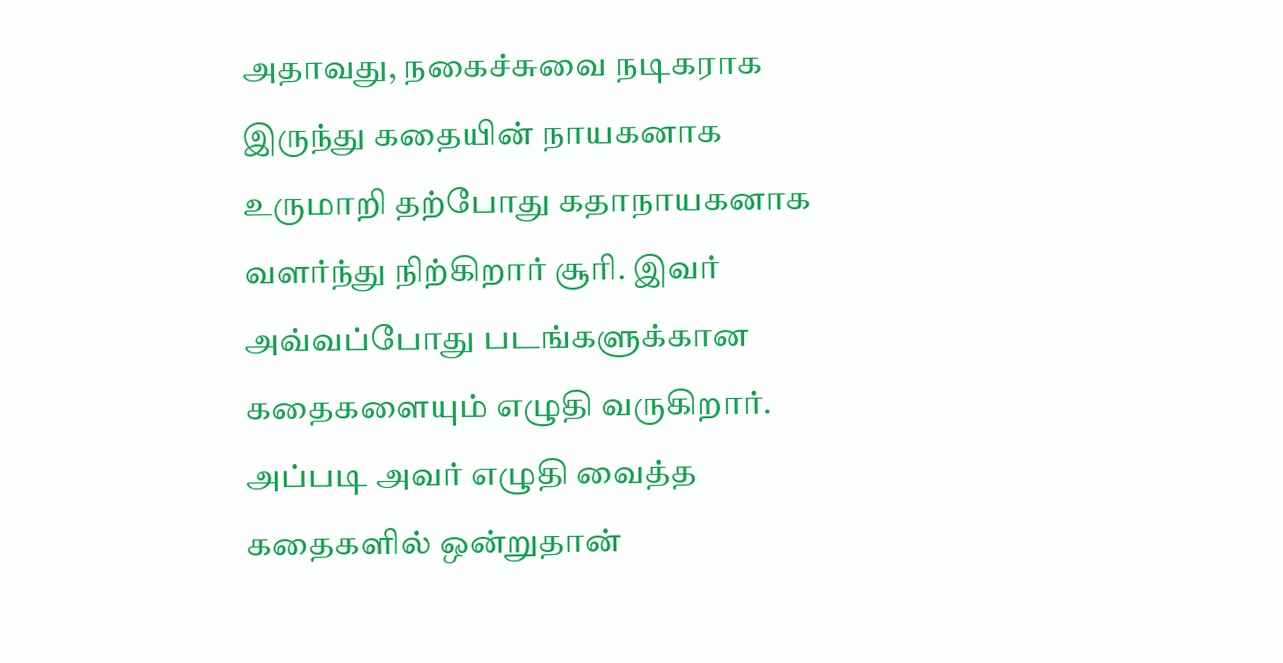அதாவது, நகைச்சுவை நடிகராக இருந்து கதையின் நாயகனாக உருமாறி தற்போது கதாநாயகனாக வளர்ந்து நிற்கிறார் சூரி. இவர் அவ்வப்போது படங்களுக்கான கதைகளையும் எழுதி வருகிறார். அப்படி அவர் எழுதி வைத்த கதைகளில் ஒன்றுதான்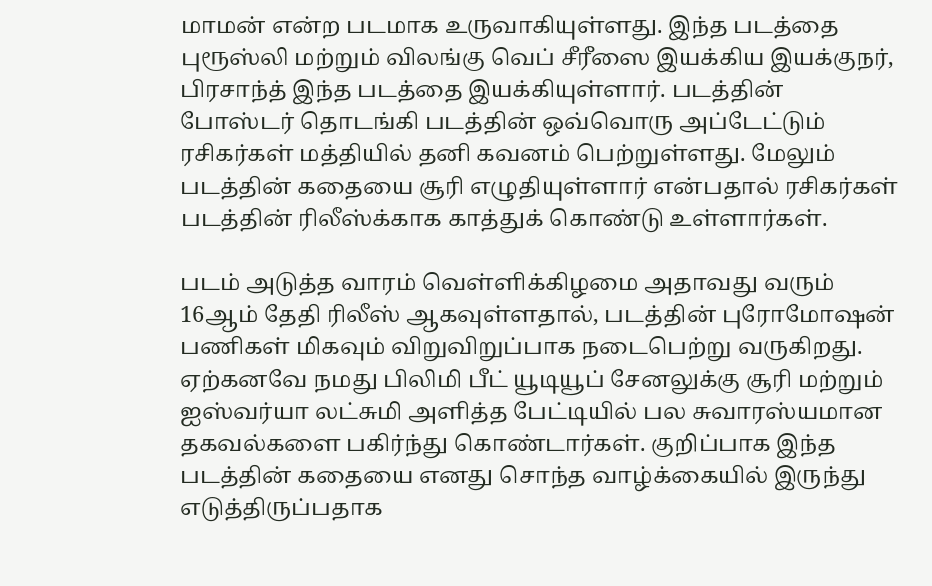மாமன் என்ற படமாக உருவாகியுள்ளது. இந்த படத்தை புரூஸ்லி மற்றும் விலங்கு வெப் சீரீஸை இயக்கிய இயக்குநர், பிரசாந்த் இந்த படத்தை இயக்கியுள்ளார். படத்தின் போஸ்டர் தொடங்கி படத்தின் ஒவ்வொரு அப்டேட்டும் ரசிகர்கள் மத்தியில் தனி கவனம் பெற்றுள்ளது. மேலும் படத்தின் கதையை சூரி எழுதியுள்ளார் என்பதால் ரசிகர்கள் படத்தின் ரிலீஸ்க்காக காத்துக் கொண்டு உள்ளார்கள்.

படம் அடுத்த வாரம் வெள்ளிக்கிழமை அதாவது வரும் 16ஆம் தேதி ரிலீஸ் ஆகவுள்ளதால், படத்தின் புரோமோஷன் பணிகள் மிகவும் விறுவிறுப்பாக நடைபெற்று வருகிறது. ஏற்கனவே நமது பிலிமி பீட் யூடியூப் சேனலுக்கு சூரி மற்றும் ஐஸ்வர்யா லட்சுமி அளித்த பேட்டியில் பல சுவாரஸ்யமான தகவல்களை பகிர்ந்து கொண்டார்கள். குறிப்பாக இந்த படத்தின் கதையை எனது சொந்த வாழ்க்கையில் இருந்து எடுத்திருப்பதாக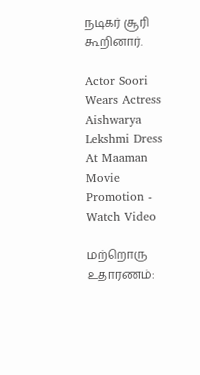நடிகர் சூரி கூறினார்.

Actor Soori Wears Actress Aishwarya Lekshmi Dress At Maaman Movie Promotion - Watch Video

மற்றொரு உதாரணம்: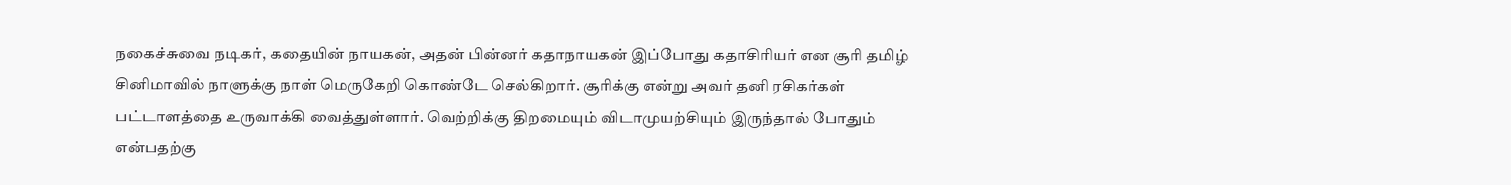நகைச்சுவை நடிகர், கதையின் நாயகன், அதன் பின்னர் கதாநாயகன் இப்போது கதாசிரியர் என சூரி தமிழ் சினிமாவில் நாளுக்கு நாள் மெருகேறி கொண்டே செல்கிறார். சூரிக்கு என்று அவர் தனி ரசிகர்கள் பட்டாளத்தை உருவாக்கி வைத்துள்ளார். வெற்றிக்கு திறமையும் விடாமுயற்சியும் இருந்தால் போதும் என்பதற்கு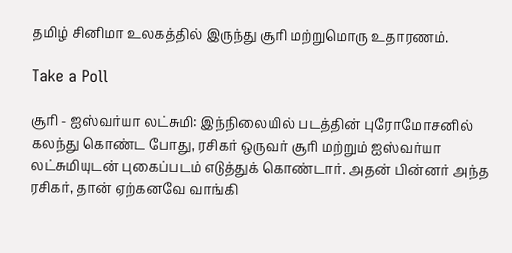தமிழ் சினிமா உலகத்தில் இருந்து சூரி மற்றுமொரு உதாரணம்.

Take a Poll

சூரி - ஐஸ்வர்யா லட்சுமி: இந்நிலையில் படத்தின் புரோமோசனில் கலந்து கொண்ட போது, ரசிகர் ஒருவர் சூரி மற்றும் ஐஸ்வர்யா லட்சுமியுடன் புகைப்படம் எடுத்துக் கொண்டார். அதன் பின்னர் அந்த ரசிகர், தான் ஏற்கனவே வாங்கி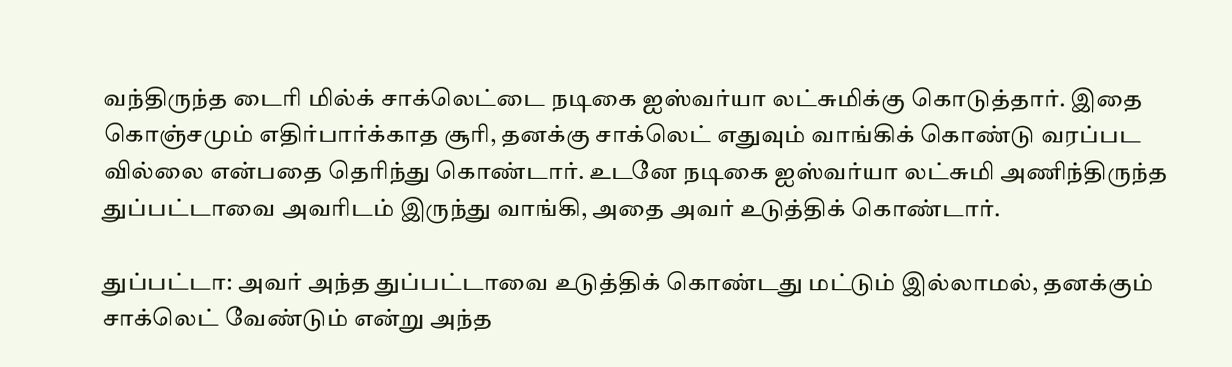வந்திருந்த டைரி மில்க் சாக்லெட்டை நடிகை ஐஸ்வர்யா லட்சுமிக்கு கொடுத்தார். இதை கொஞ்சமும் எதிர்பார்க்காத சூரி, தனக்கு சாக்லெட் எதுவும் வாங்கிக் கொண்டு வரப்பட வில்லை என்பதை தெரிந்து கொண்டார். உடனே நடிகை ஐஸ்வர்யா லட்சுமி அணிந்திருந்த துப்பட்டாவை அவரிடம் இருந்து வாங்கி, அதை அவர் உடுத்திக் கொண்டார்.

துப்பட்டா: அவர் அந்த துப்பட்டாவை உடுத்திக் கொண்டது மட்டும் இல்லாமல், தனக்கும் சாக்லெட் வேண்டும் என்று அந்த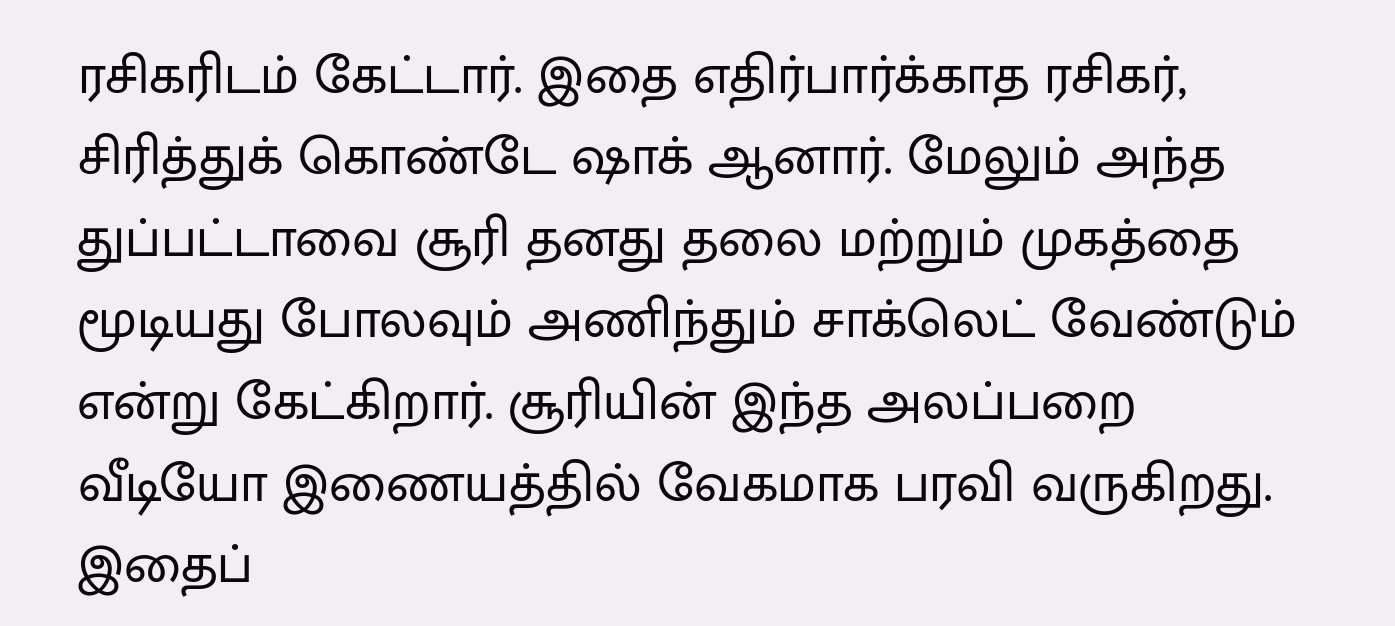ரசிகரிடம் கேட்டார். இதை எதிர்பார்க்காத ரசிகர், சிரித்துக் கொண்டே ஷாக் ஆனார். மேலும் அந்த துப்பட்டாவை சூரி தனது தலை மற்றும் முகத்தை மூடியது போலவும் அணிந்தும் சாக்லெட் வேண்டும் என்று கேட்கிறார். சூரியின் இந்த அலப்பறை வீடியோ இணையத்தில் வேகமாக பரவி வருகிறது. இதைப்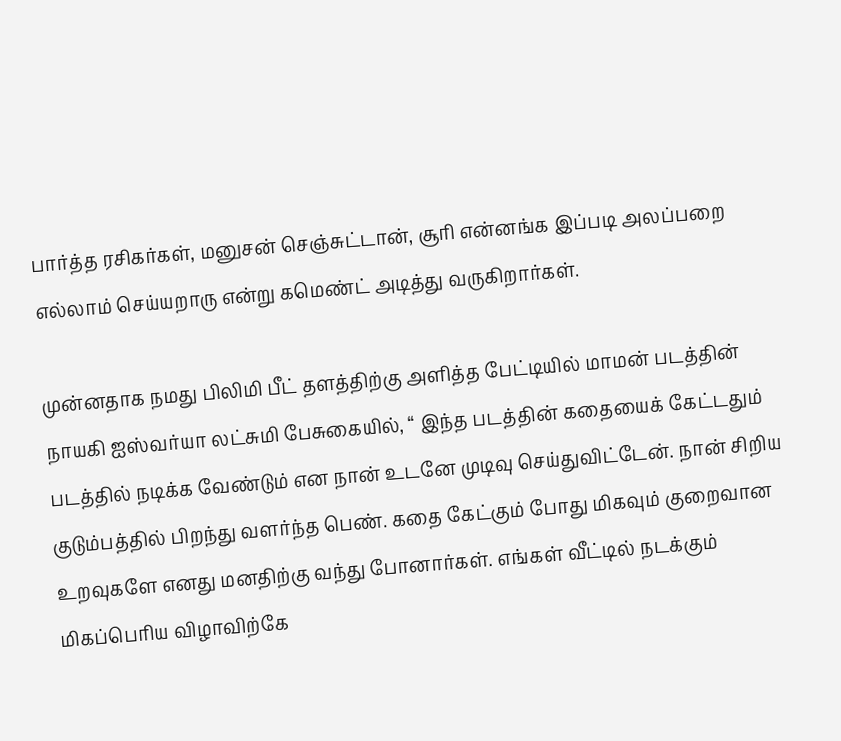பார்த்த ரசிகர்கள், மனுசன் செஞ்சுட்டான், சூரி என்னங்க இப்படி அலப்பறை எல்லாம் செய்யறாரு என்று கமெண்ட் அடித்து வருகிறார்கள்.

முன்னதாக நமது பிலிமி பீட் தளத்திற்கு அளித்த பேட்டியில் மாமன் படத்தின் நாயகி ஐஸ்வர்யா லட்சுமி பேசுகையில், “ இந்த படத்தின் கதையைக் கேட்டதும் படத்தில் நடிக்க வேண்டும் என நான் உடனே முடிவு செய்துவிட்டேன். நான் சிறிய குடும்பத்தில் பிறந்து வளர்ந்த பெண். கதை கேட்கும் போது மிகவும் குறைவான உறவுகளே எனது மனதிற்கு வந்து போனார்கள். எங்கள் வீட்டில் நடக்கும் மிகப்பெரிய விழாவிற்கே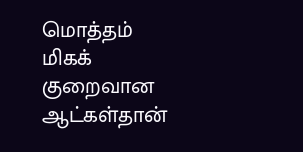மொத்தம் மிகக் குறைவான ஆட்கள்தான்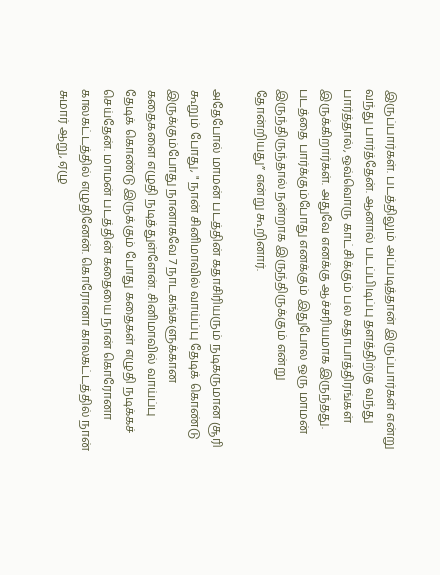இருப்பார்கள். படத்திலும் அப்படித்தான் இருப்பார்கள் என்று வந்து பார்த்தேன். ஆனால் படப்பிடிப்பு தளத்திற்கு வந்து பார்த்தால், ஒவ்வொரு காட்சிக்கும் பல கதாபாத்திரங்கள் இருக்கிறார்கள். அதுவே எனக்கு ஆச்சரியமாக இருந்தது. படத்தை பார்க்கும்போது எனக்கும் இதுபோல ஒரு மாமன் இருந்திருந்தால் நன்றாக இருந்திருக்கும் என்று தோன்றியது” என்று கூறினார்.

அதேபோல் மாமன் படத்தின் கதாசிரியரும் நடிகருமான சூரி கூறும் போது, " நான் சினிமாவில் வாய்ப்பு தேடிக் கொண்டு இருக்கும்போது நானாகவே 7 நாடகங்களுக்கான கதைகளை எழுதி நடித்துள்ளேன். சினிமாவில் வாய்ப்பு தேடிக் கொண்டு இருக்கும் போது கதைகள் எழுதி நடிக்கச் செய்தேன். மாமன் படத்தின் கதையை நான் கொரோனா காலகட்டத்தில் எழுதினேன். கொரோனா காலகட்டத்தில் நான் சுமார் ஆறு, ஏழு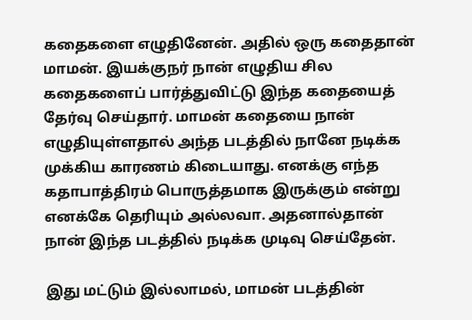கதைகளை எழுதினேன். அதில் ஒரு கதைதான் மாமன். இயக்குநர் நான் எழுதிய சில கதைகளைப் பார்த்துவிட்டு இந்த கதையைத் தேர்வு செய்தார். மாமன் கதையை நான் எழுதியுள்ளதால் அந்த படத்தில் நானே நடிக்க முக்கிய காரணம் கிடையாது. எனக்கு எந்த கதாபாத்திரம் பொருத்தமாக இருக்கும் என்று எனக்கே தெரியும் அல்லவா. அதனால்தான் நான் இந்த படத்தில் நடிக்க முடிவு செய்தேன்.

இது மட்டும் இல்லாமல், மாமன் படத்தின்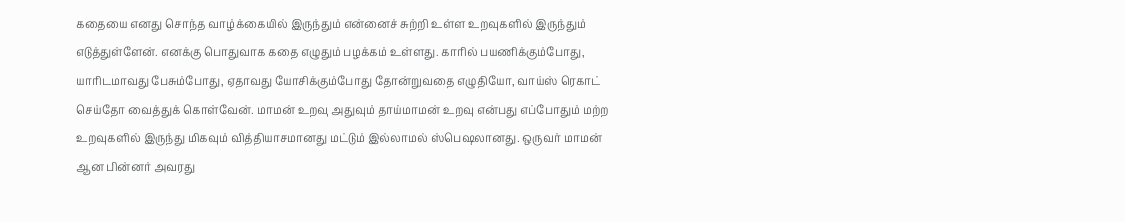கதையை எனது சொந்த வாழ்க்கையில் இருந்தும் என்னைச் சுற்றி உள்ள உறவுகளில் இருந்தும் எடுத்துள்ளேன். எனக்கு பொதுவாக கதை எழுதும் பழக்கம் உள்ளது. காரில் பயணிக்கும்போது, யாரிடமாவது பேசும்போது, ஏதாவது யோசிக்கும்போது தோன்றுவதை எழுதியோ, வாய்ஸ் ரெகாட் செய்தோ வைத்துக் கொள்வேன். மாமன் உறவு அதுவும் தாய்மாமன் உறவு என்பது எப்போதும் மற்ற உறவுகளில் இருந்து மிகவும் வித்தியாசமானது மட்டும் இல்லாமல் ஸ்பெஷலானது. ஒருவர் மாமன் ஆன பின்னர் அவரது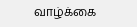வாழ்க்கை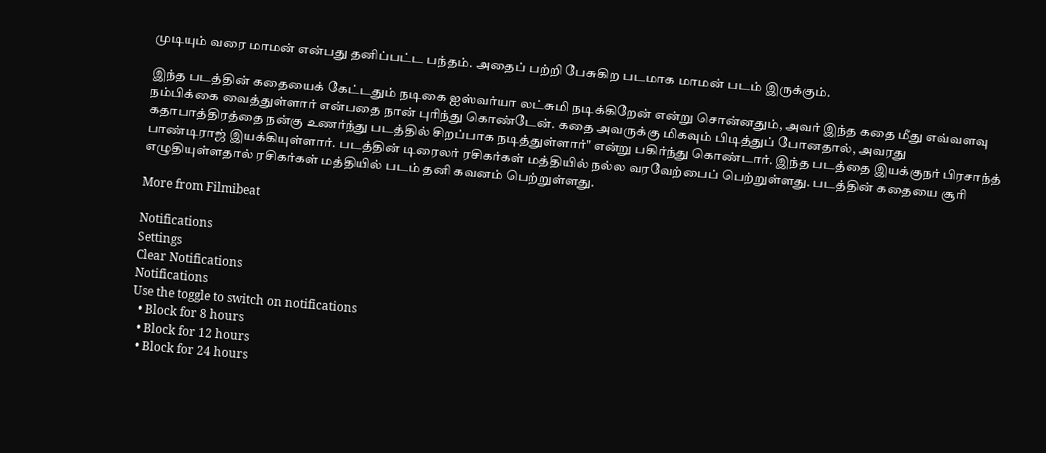முடியும் வரை மாமன் என்பது தனிப்பட்ட பந்தம். அதைப் பற்றி பேசுகிற படமாக மாமன் படம் இருக்கும்.

இந்த படத்தின் கதையைக் கேட்டதும் நடிகை ஐஸ்வர்யா லட்சுமி நடிக்கிறேன் என்று சொன்னதும், அவர் இந்த கதை மீது எவ்வளவு நம்பிக்கை வைத்துள்ளார் என்பதை நான் புரிந்து கொண்டேன். கதை அவருக்கு மிகவும் பிடித்துப் போனதால், அவரது கதாபாத்திரத்தை நன்கு உணர்ந்து படத்தில் சிறப்பாக நடித்துள்ளார்" என்று பகிர்ந்து கொண்டார். இந்த படத்தை இயக்குநர் பிரசாந்த் பாண்டிராஜ் இயக்கியுள்ளார். படத்தின் டிரைலர் ரசிகர்கள் மத்தியில் நல்ல வரவேற்பைப் பெற்றுள்ளது. படத்தின் கதையை சூரி எழுதியுள்ளதால் ரசிகர்கள் மத்தியில் படம் தனி கவனம் பெற்றுள்ளது.

More from Filmibeat

Notifications
Settings
Clear Notifications
Notifications
Use the toggle to switch on notifications
  • Block for 8 hours
  • Block for 12 hours
  • Block for 24 hours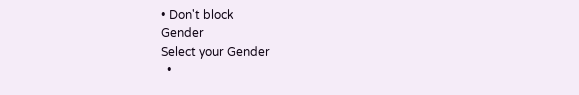• Don't block
Gender
Select your Gender
  •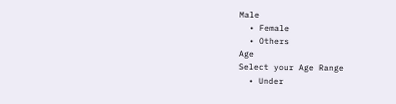Male
  • Female
  • Others
Age
Select your Age Range
  • Under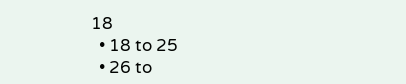18
  • 18 to 25
  • 26 to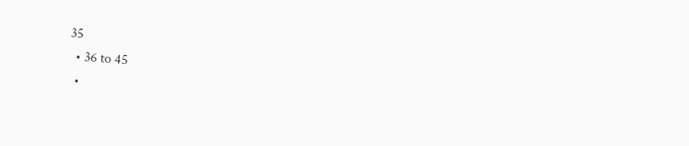35
  • 36 to 45
  •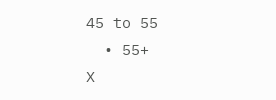45 to 55
  • 55+
X